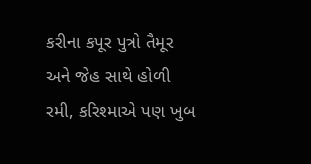કરીના કપૂર પુત્રો તૈમૂર અને જેહ સાથે હોળી રમી, કરિશ્માએ પણ ખુબ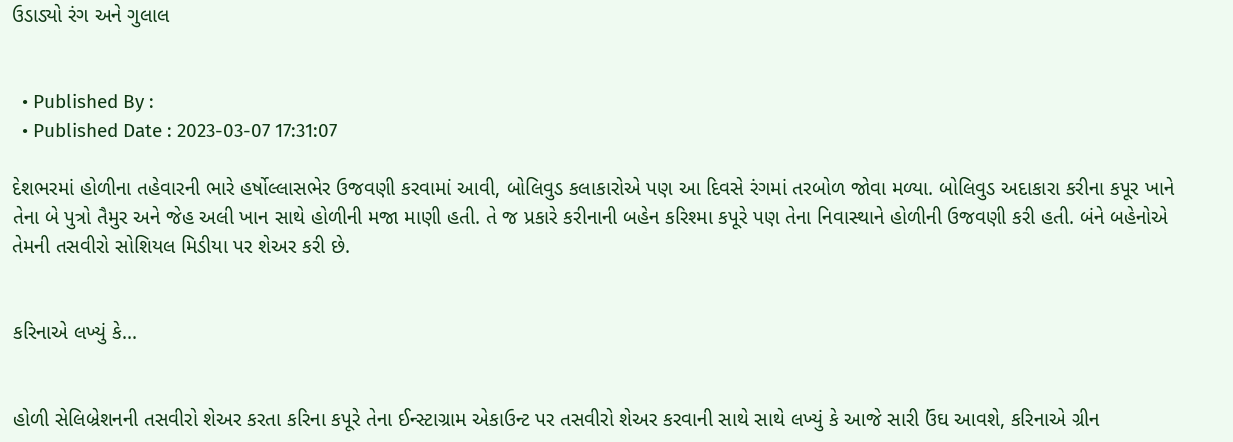ઉડાડ્યો રંગ અને ગુલાલ


  • Published By :
  • Published Date : 2023-03-07 17:31:07

દેશભરમાં હોળીના તહેવારની ભારે હર્ષોલ્લાસભેર ઉજવણી કરવામાં આવી, બોલિવુડ કલાકારોએ પણ આ દિવસે રંગમાં તરબોળ જોવા મળ્યા. બોલિવુડ અદાકારા કરીના કપૂર ખાને તેના બે પુત્રો તૈમુર અને જેહ અલી ખાન સાથે હોળીની મજા માણી હતી. તે જ પ્રકારે કરીનાની બહેન કરિશ્મા કપૂરે પણ તેના નિવાસ્થાને હોળીની ઉજવણી કરી હતી. બંને બહેનોએ તેમની તસવીરો સોશિયલ મિડીયા પર શેઅર કરી છે.


કરિનાએ લખ્યું કે...


હોળી સેલિબ્રેશનની તસવીરો શેઅર કરતા કરિના કપૂરે તેના ઈન્સ્ટાગ્રામ એકાઉન્ટ પર તસવીરો શેઅર કરવાની સાથે સાથે લખ્યું કે આજે સારી ઉંઘ આવશે, કરિનાએ ગ્રીન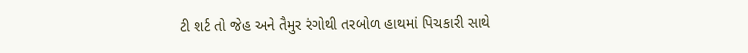ટી શર્ટ તો જેહ અને તૈમુર રંગોથી તરબોળ હાથમાં પિચકારી સાથે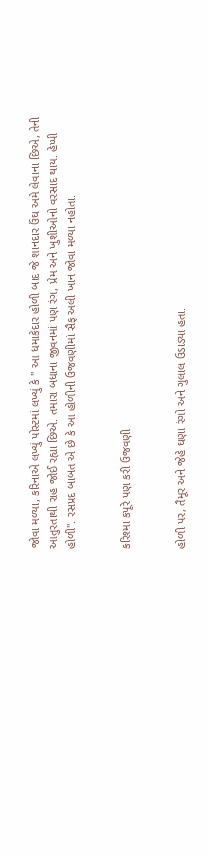જોવા મળ્યા, કરિનાએ લખ્યું પોસ્ટમાં લખ્યું કે " આ ધમાકેદાર હોળી બાદ જે શાનદાર ઉંઘ અમે લેવાના છિએ, તેની આતુરતાથી રાહ જોઈ રહ્યા છિએ. તમારા બધાના જીવનમાં પણ રંગ, પ્રેમ અને ખુશીઓનો વરસાદ થાય. હેપ્પી હોળી". રસપ્રદ બાબત એ છે કે આ હોળીની ઉજવણીમાં સૈફ અલી ખાન જોવા મળ્યા નહોતા.


કરિશ્મા કપૂરે પણ કરી ઉજવણી


હોળી પર, તૈમૂર અને જેહે ઘણા રંગો અને ગુલાલ ઉડાડ્યા હતા.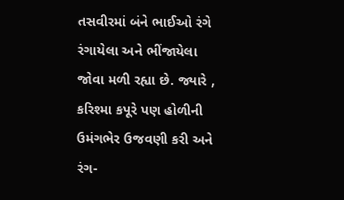તસવીરમાં બંને ભાઈઓ રંગે રંગાયેલા અને ભીંજાયેલા જોવા મળી રહ્યા છે. જ્યારે , કરિશ્મા કપૂરે પણ હોળીની ઉમંગભેર ઉજવણી કરી અને રંગ-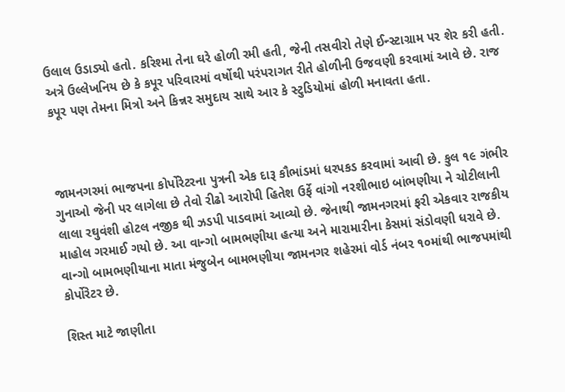ઉલાલ ઉડાડ્યો હતો. કરિશ્મા તેના ઘરે હોળી રમી હતી, જેની તસવીરો તેણે ઈન્સ્ટાગ્રામ પર શેર કરી હતી. અત્રે ઉલ્લેખનિય છે કે કપૂર પરિવારમાં વર્ષોથી પરંપરાગત રીતે હોળીની ઉજવણી કરવામાં આવે છે. રાજ કપૂર પણ તેમના મિત્રો અને કિન્નર સમુદાય સાથે આર કે સ્ટુડિયોમાં હોળી મનાવતા હતા.



જામનગરમાં ભાજપના કોર્પોરેટરના પુત્રની એક દારૂ કૌભાંડમાં ધરપકડ કરવામાં આવી છે. કુલ ૧૯ ગંભીર ગુનાઓ જેની પર લાગેલા છે તેવો રીઢો આરોપી હિતેશ ઉર્ફે વાંગો નરશીભાઇ બાંભણીયા ને ચોટીલાની લાલા રઘુવંશી હોટલ નજીક થી ઝડપી પાડવામાં આવ્યો છે. જેનાથી જામનગરમાં ફરી એકવાર રાજકીય માહોલ ગરમાઈ ગયો છે. આ વાન્ગો બામભણીયા હત્યા અને મારામારીના કેસમાં સંડોવણી ધરાવે છે. વાન્ગો બામભણીયાના માતા મંજુબેન બામભણીયા જામનગર શહેરમાં વોર્ડ નંબર ૧૦માંથી ભાજપમાંથી કોર્પોરેટર છે.

શિસ્ત માટે જાણીતા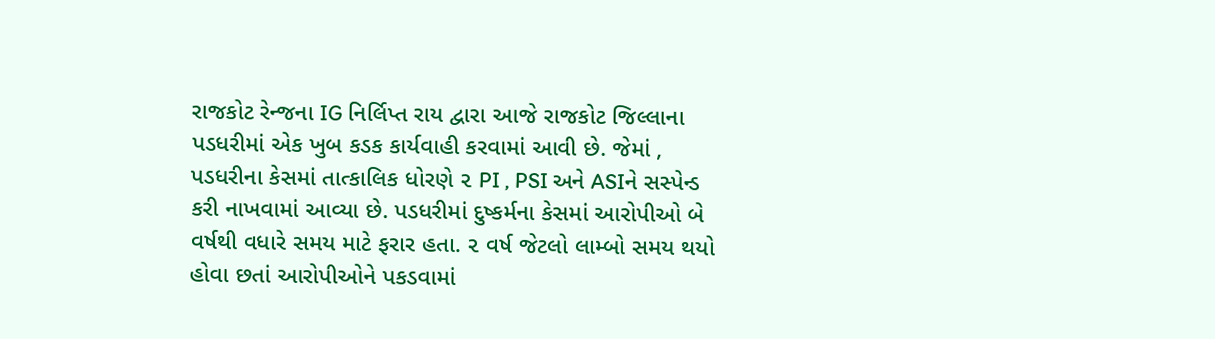રાજકોટ રેન્જના IG નિર્લિપ્ત રાય દ્વારા આજે રાજકોટ જિલ્લાના પડધરીમાં એક ખુબ કડક કાર્યવાહી કરવામાં આવી છે. જેમાં , પડધરીના કેસમાં તાત્કાલિક ધોરણે ૨ PI , PSI અને ASIને સસ્પેન્ડ કરી નાખવામાં આવ્યા છે. પડધરીમાં દુષ્કર્મના કેસમાં આરોપીઓ બે વર્ષથી વધારે સમય માટે ફરાર હતા. ૨ વર્ષ જેટલો લામ્બો સમય થયો હોવા છતાં આરોપીઓને પકડવામાં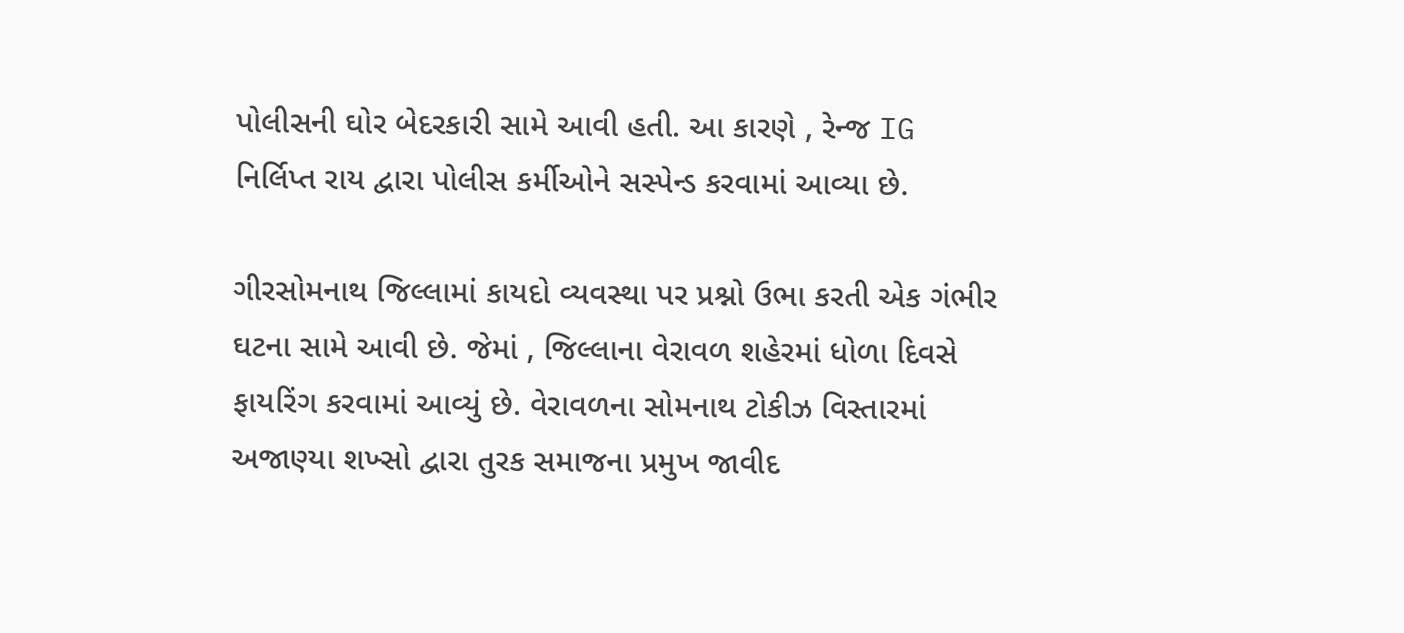પોલીસની ઘોર બેદરકારી સામે આવી હતી. આ કારણે , રેન્જ IG નિર્લિપ્ત રાય દ્વારા પોલીસ કર્મીઓને સસ્પેન્ડ કરવામાં આવ્યા છે.

ગીરસોમનાથ જિલ્લામાં કાયદો વ્યવસ્થા પર પ્રશ્નો ઉભા કરતી એક ગંભીર ઘટના સામે આવી છે. જેમાં , જિલ્લાના વેરાવળ શહેરમાં ધોળા દિવસે ફાયરિંગ કરવામાં આવ્યું છે. વેરાવળના સોમનાથ ટોકીઝ વિસ્તારમાં અજાણ્યા શખ્સો દ્વારા તુરક સમાજના પ્રમુખ જાવીદ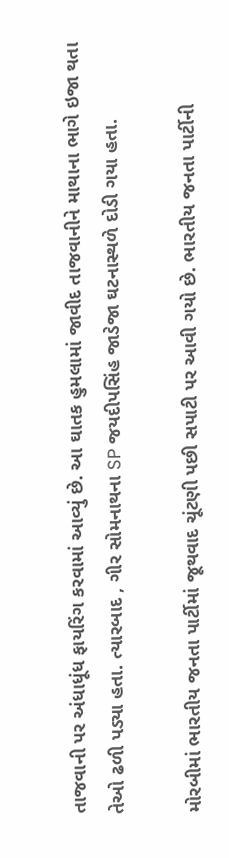તાજવાની પર અંધાધૂંધ ફાયરિંગ કરવામાં આવ્યું છે. આ ઘાતક હુમલામાં જાવીદ તાજવાનીને માથાના ભાગે ઇજા થતા તેઓ ઢળી પડ્યા હતા. ત્યારબાદ , ગીર સોમનાથના SP જયદીપસિંહ જાડેજા ઘટનાસ્થળે દોડી ગયા હતા.

મોરબીમાં ભારતીય જનતા પાર્ટીમાં જૂથવાદ ચૂંટણી પછી સપાટી પર આવી ગયો છે. ભારતીય જનતા પાર્ટીની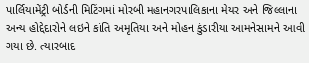પાર્લિયામેંટ્રી બોર્ડની મિટિંગમાં મોરબી મહાનગરપાલિકાના મેયર અને જિલ્લાના અન્ય હોદ્દેદારોને લઇને કાંતિ અમૃતિયા અને મોહન કુંડારીયા આમનેસામને આવી ગયા છે. ત્યારબાદ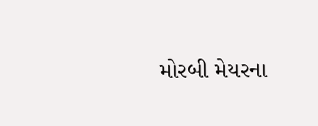મોરબી મેયરના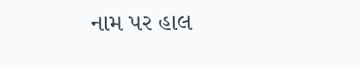નામ પર હાલ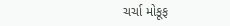ચર્ચા મોકૂફ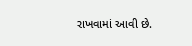રાખવામાં આવી છે.